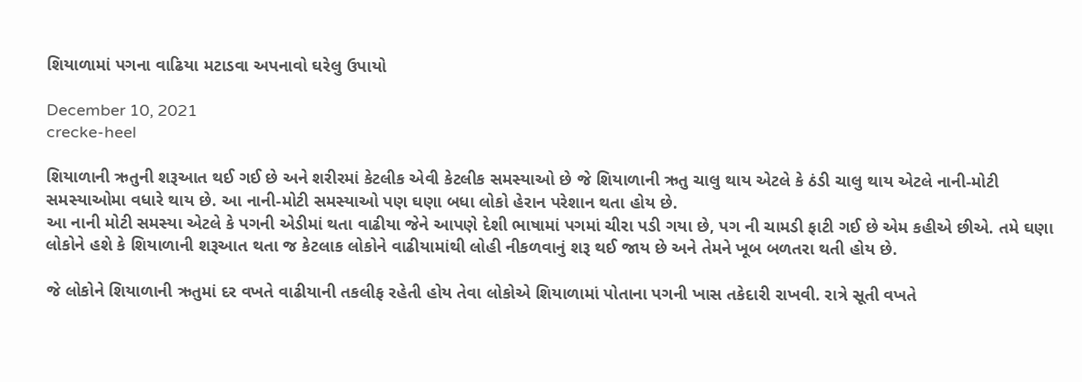શિયાળામાં પગના વાઢિયા મટાડવા અપનાવો ઘરેલુ ઉપાયો

December 10, 2021
crecke-heel

શિયાળાની ઋતુની શરૂઆત થઈ ગઈ છે અને શરીરમાં કેટલીક એવી કેટલીક સમસ્યાઓ છે જે શિયાળાની ઋતુ ચાલુ થાય એટલે કે ઠંડી ચાલુ થાય એટલે નાની-મોટી સમસ્યાઓમા વધારે થાય છે. આ નાની-મોટી સમસ્યાઓ પણ ઘણા બધા લોકો હેરાન પરેશાન થતા હોય છે.
આ નાની મોટી સમસ્યા એટલે કે પગની એડીમાં થતા વાઢીયા જેને આપણે દેશી ભાષામાં પગમાં ચીરા પડી ગયા છે, પગ ની ચામડી ફાટી ગઈ છે એમ કહીએ છીએ. તમે ઘણા લોકોને હશે કે શિયાળાની શરૂઆત થતા જ કેટલાક લોકોને વાઢીયામાંથી લોહી નીકળવાનું શરૂ થઈ જાય છે અને તેમને ખૂબ બળતરા થતી હોય છે.

જે લોકોને શિયાળાની ઋતુમાં દર વખતે વાઢીયાની તકલીફ રહેતી હોય તેવા લોકોએ શિયાળામાં પોતાના પગની ખાસ તકેદારી રાખવી. રાત્રે સૂતી વખતે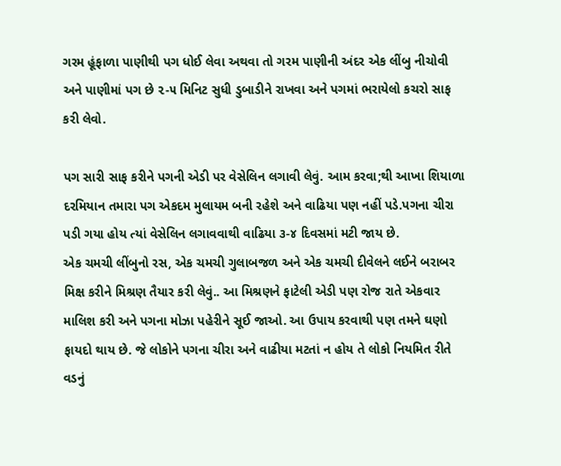ગરમ હૂંફાળા પાણીથી પગ ધોઈ લેવા અથવા તો ગરમ પાણીની અંદર એક લીંબુ નીચોવી અને પાણીમાં પગ છે ૨-૫ મિનિટ સુધી ડુબાડીને રાખવા અને પગમાં ભરાયેલો કચરો સાફ કરી લેવો.

પગ સારી સાફ કરીને પગની એડી પર વેસેલિન લગાવી લેવું. આમ કરવા;થી આખા શિયાળા દરમિયાન તમારા પગ એકદમ મુલાયમ બની રહેશે અને વાઢિયા પણ નહીં પડે.પગના ચીરા પડી ગયા હોય ત્યાં વેસેલિન લગાવવાથી વાઢિયા ૩-૪ દિવસમાં મટી જાય છે.
એક ચમચી લીંબુનો રસ, એક ચમચી ગુલાબજળ અને એક ચમચી દીવેલને લઈને બરાબર મિક્ષ કરીને મિશ્રણ તૈયાર કરી લેવું.. આ મિશ્રણને ફાટેલી એડી પણ રોજ રાતે એકવાર માલિશ કરી અને પગના મોઝા પહેરીને સૂઈ જાઓ. આ ઉપાય કરવાથી પણ તમને ઘણો ફાયદો થાય છે. જે લોકોને પગના ચીરા અને વાઢીયા મટતાં ન હોય તે લોકો નિયમિત રીતે વડનું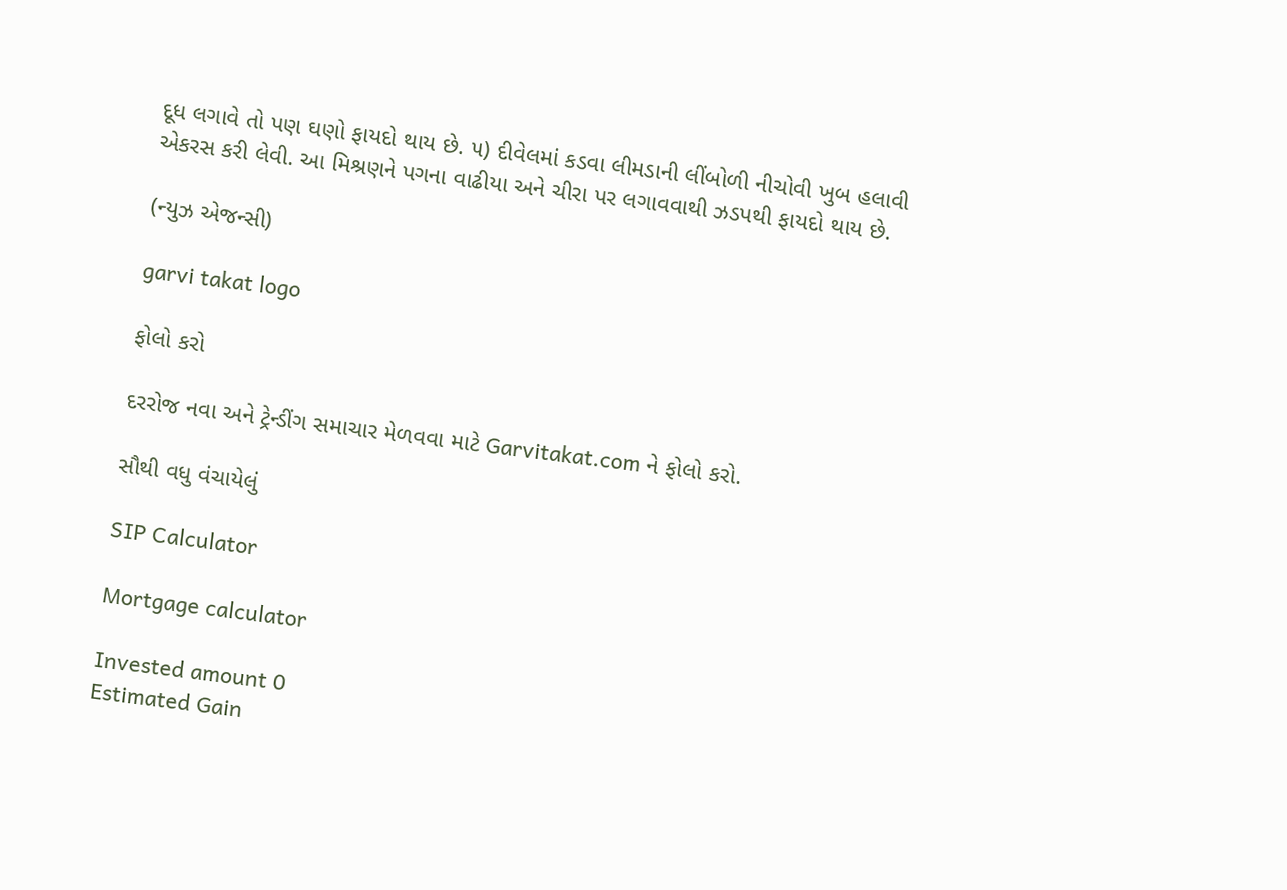દૂધ લગાવે તો પણ ઘણો ફાયદો થાય છે. ૫) દીવેલમાં કડવા લીમડાની લીંબોળી નીચોવી ખુબ હલાવી એકરસ કરી લેવી. આ મિશ્રણને પગના વાઢીયા અને ચીરા પર લગાવવાથી ઝડપથી ફાયદો થાય છે.

(ન્યુઝ એજન્સી)

garvi takat logo

ફોલો કરો

દરરોજ નવા અને ટ્રેન્ડીંગ સમાચાર મેળવવા માટે Garvitakat.com ને ફોલો કરો.

સૌથી વધુ વંચાયેલું

SIP Calculator

Mortgage calculator

Invested amount 0
Estimated Gain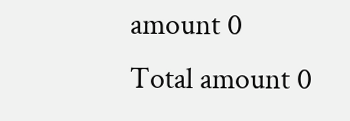amount 0
Total amount 0